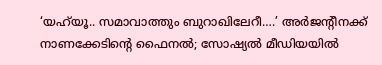‘യഹ്‍യൂ.. സമാവാത്തും ബുറാഖിലേറീ….’ അർജന്റീനക്ക് നാണക്കേടിന്റെ ഫൈനൽ; സോഷ്യൽ മീഡിയയിൽ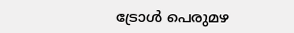ട്രോൾ പെരുമഴ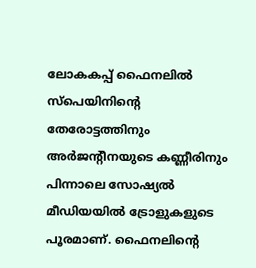ലോകകപ്പ് ഫൈനലിൽ സ്പെയിനിന്റെ തേരോട്ടത്തിനും അർജന്റീനയുടെ കണ്ണീരിനും പിന്നാലെ സോഷ്യൽ മീഡിയയിൽ ട്രോളുകളുടെ പൂരമാണ്. ഫൈനലിന്റെ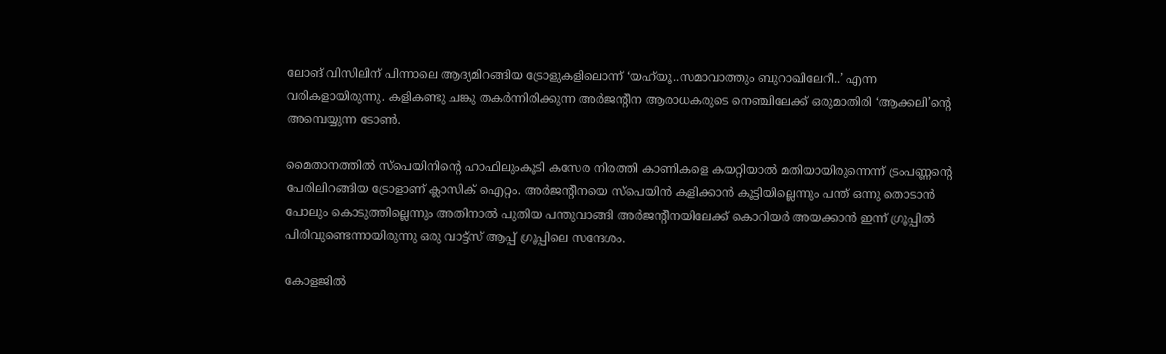ലോങ് വിസിലിന് പിന്നാലെ ആദ്യമിറങ്ങിയ ട്രോളുകളിലൊന്ന് ‘യഹ്‍യൂ..സമാവാത്തും ബുറാഖിലേറീ..’ എന്ന വരികളായിരുന്നു. കളികണ്ടു ചങ്കു തകർന്നിരിക്കുന്ന അർജന്റീന ആരാധകരുടെ നെഞ്ചിലേക്ക് ഒരുമാതിരി ‘ആക്കലി’ന്റെ അമ്പെയ്യുന്ന ടോൺ.

മൈതാനത്തിൽ സ്പെയിനിന്റെ ഹാഫിലുംകൂടി കസേര നിരത്തി കാണികളെ കയറ്റിയാൽ മതിയായിരുന്നെന്ന് ട്രംപണ്ണന്റെ പേരിലിറങ്ങിയ ട്രോളാണ് ക്ലാസിക് ഐറ്റം. അർജന്റീനയെ സ്പെയിൻ കളിക്കാൻ കൂട്ടിയില്ലെന്നും പന്ത് ഒന്നു തൊടാൻ പോലും കൊടുത്തില്ലെന്നും അതിനാൽ പുതിയ പന്തുവാങ്ങി അർജന്റീനയിലേക്ക് കൊറിയർ അയക്കാൻ ഇന്ന് ഗ്രൂപ്പിൽ പിരിവുണ്ടെന്നായിരുന്നു ഒരു വാട്ട്സ് ആപ്പ് ഗ്രൂപ്പിലെ സന്ദേശം.

കോളജിൽ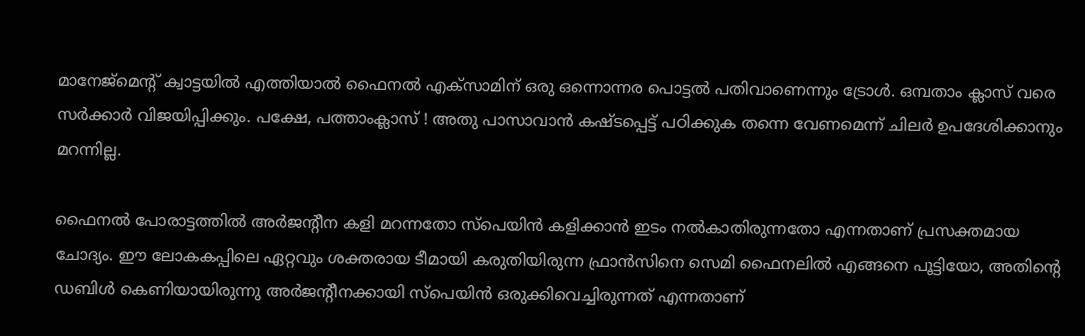മാനേജ്മെന്റ് ക്വാട്ടയിൽ എത്തിയാൽ ഫൈനൽ എക്സാമിന് ഒരു ഒന്നൊന്നര പൊട്ടൽ പതിവാണെന്നും ട്രോൾ. ഒമ്പതാം ക്ലാസ് വരെ സർക്കാർ വിജയിപ്പിക്കും. പക്ഷേ, പത്താംക്ലാസ് ! അതു പാസാവാൻ കഷ്ടപ്പെട്ട് പഠിക്കുക തന്നെ വേണമെന്ന് ചിലർ ഉപദേശിക്കാനും മറന്നില്ല.

ഫൈനൽ പോരാട്ടത്തിൽ അർജന്റീന കളി മറന്നതോ സ്പെയിൻ കളിക്കാൻ ഇടം നൽകാതിരുന്നതോ എന്നതാണ് പ്രസക്തമായ ചോദ്യം. ഈ ലോകകപ്പിലെ ഏറ്റവും ശക്തരായ ടീമായി കരുതിയിരുന്ന ഫ്രാൻസിനെ സെമി ഫൈനലിൽ എങ്ങനെ പൂട്ടിയോ, അതിന്റെ ഡബിൾ കെണിയായിരുന്നു അർജന്റീനക്കായി സ്പെയിൻ ഒരുക്കിവെച്ചിരുന്നത് എന്നതാണ്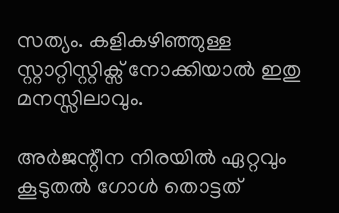സത്യം. കളികഴിഞ്ഞുള്ള സ്റ്റാറ്റിസ്റ്റിക്സ് നോക്കിയാൽ ഇതു മനസ്സിലാവും.

അർജന്റീന നിരയിൽ ഏറ്റവും കൂടുതൽ ഗോൾ തൊട്ടത്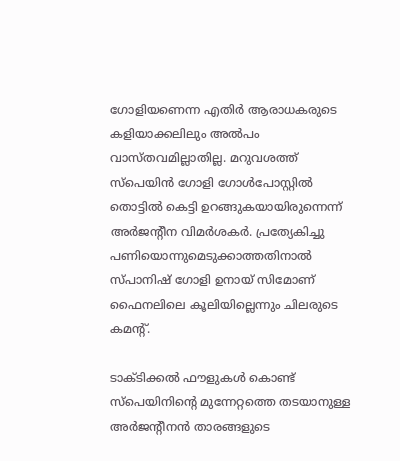ഗോളിയണെന്ന എതിർ ആരാധകരുടെ കളിയാക്കലിലും അൽപം വാസ്തവമില്ലാതില്ല. മറുവശത്ത് സ്പെയിൻ ഗോളി ഗോൾപോസ്റ്റിൽ തൊട്ടിൽ കെട്ടി ഉറങ്ങുകയായിരുന്നെന്ന് അർജന്റീന വിമർശകർ. പ്രത്യേകിച്ചു പണിയൊന്നുമെടുക്കാത്തതിനാൽ സ്പാനിഷ് ഗോളി ഉനായ് സിമോണ് ഫൈനലിലെ കൂലിയില്ലെന്നും ചിലരുടെ കമന്റ്.

ടാക്ടിക്കൽ ഫൗളുകൾ കൊണ്ട് സ്പെയിനിന്റെ മുന്നേറ്റത്തെ തടയാനുള്ള അർജന്റീനൻ താരങ്ങളുടെ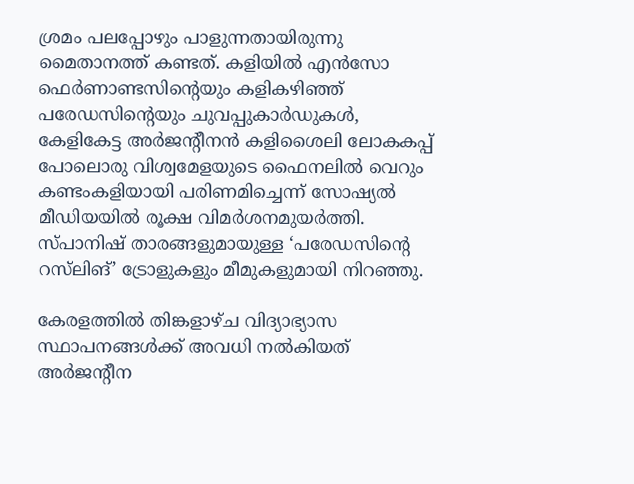ശ്രമം പലപ്പോഴും പാളുന്നതായിരുന്നു മൈതാനത്ത് കണ്ടത്. കളിയിൽ എൻസോ ഫെർണാണ്ടസിന്റെയും കളികഴിഞ്ഞ് പരേഡസിന്റെയും ചുവപ്പുകാർഡുകൾ, കേളികേട്ട അർജന്റീനൻ കളിശൈലി ലോകകപ്പ് പോലൊരു വിശ്വമേളയുടെ ഫൈനലിൽ വെറും കണ്ടംകളിയായി പരിണമിച്ചെന്ന് സോഷ്യൽ മീഡിയയിൽ രൂക്ഷ വിമർശനമുയർത്തി. സ്പാനിഷ് താരങ്ങളുമായുള്ള ‘പരേഡസിന്റെ റസ്‍ലിങ്’ ട്രോളുകളും മീമുകളുമായി നിറഞ്ഞു.

കേരളത്തിൽ തിങ്കളാഴ്ച വിദ്യാഭ്യാസ സ്ഥാപനങ്ങൾക്ക് അവധി നൽകിയത് അർജന്റീന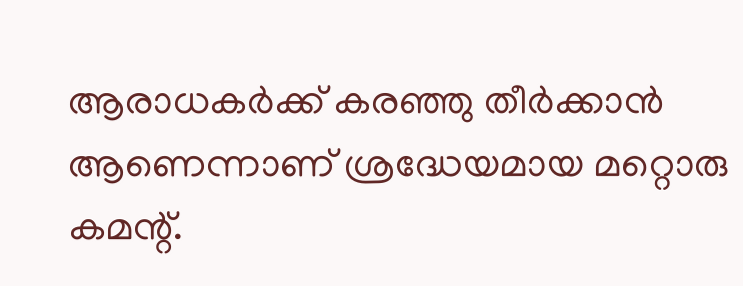ആരാധകർക്ക് കരഞ്ഞു തീർക്കാൻ ആണെന്നാണ് ശ്രദ്ധേയമായ മറ്റൊരു കമന്റ്.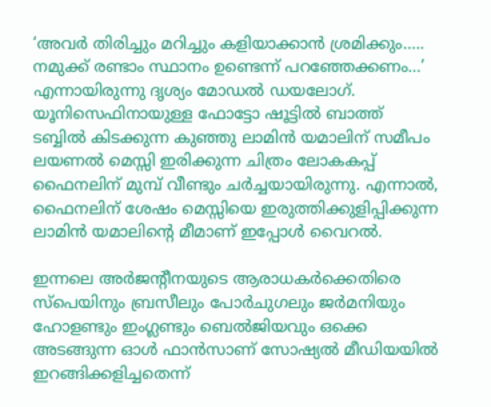‘അവർ തിരിച്ചും മറിച്ചും കളിയാക്കാൻ ശ്രമിക്കും….. നമുക്ക് രണ്ടാം സ്ഥാനം ഉണ്ടെന്ന് പറഞ്ഞേക്കണം…’ എന്നായിരുന്നു ദൃശ്യം മോഡൽ ഡയലോഗ്. യൂനിസെഫിനായുള്ള ഫോട്ടോ ഷൂട്ടിൽ ബാത്ത് ടബ്ബിൽ കിടക്കുന്ന കുഞ്ഞു ലാമിൻ യമാലിന് സമീപം ലയണൽ മെസ്സി ഇരിക്കുന്ന ചിത്രം ലോകകപ്പ് ഫൈനലിന് മുമ്പ് വീണ്ടും ചർച്ചയായിരുന്നു. എന്നാൽ, ഫൈനലിന് ശേഷം മെസ്സിയെ ഇരുത്തിക്കുളിപ്പിക്കുന്ന ലാമിൻ യമാലിന്റെ മീമാണ് ഇപ്പോൾ വൈറൽ.

ഇന്നലെ അർജന്റീനയുടെ ആരാധകർക്കെതിരെ സ്പെയിനും ബ്രസീലും പോർചുഗലും ജർമനിയും ഹോളണ്ടും ഇംഗ്ലണ്ടും ബെൽജിയവും ഒക്കെ അടങ്ങുന്ന ഓൾ ഫാൻസാണ് സോഷ്യൽ മീഡിയയിൽ ഇറങ്ങിക്കളിച്ചതെന്ന്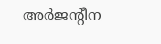അർജന്റീന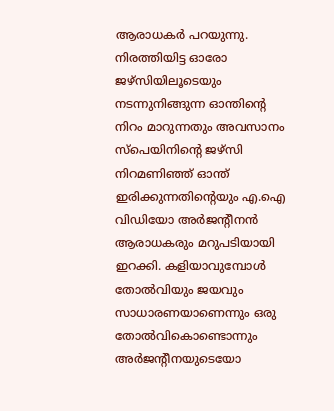ആരാധകർ പറയുന്നു. നിരത്തിയിട്ട ഓരോ ജഴ്സിയിലൂടെയും നടന്നുനിങ്ങുന്ന ഓന്തിന്റെ നിറം മാറുന്നതും അവസാനം സ്പെയിനിന്റെ ജഴ്സി നിറമണിഞ്ഞ് ഓന്ത് ഇരിക്കുന്നതിന്റെയും എ.ഐ വിഡിയോ അർജന്റീനൻ ആരാധകരും മറുപടിയായി ഇറക്കി. കളിയാവുമ്പോൾ തോൽവിയും ജയവും സാധാരണയാണെന്നും ഒരു തോൽവികൊണ്ടൊന്നും അർജന്റീനയുടെയോ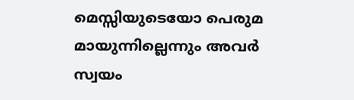മെസ്സിയുടെയോ പെരുമ മായുന്നില്ലെന്നും അവർ സ്വയം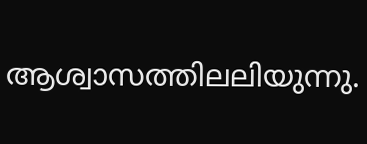ആശ്വാസത്തിലലിയുന്നു.